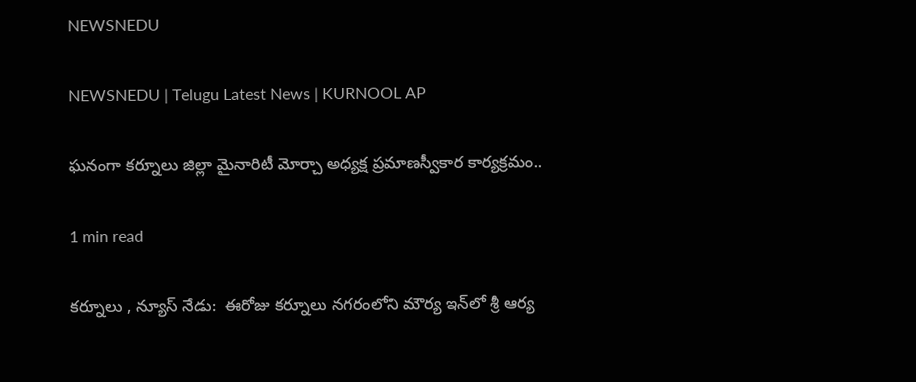NEWSNEDU

NEWSNEDU | Telugu Latest News | KURNOOL AP

ఘనంగా కర్నూలు జిల్లా మైనారిటీ మోర్చా అధ్యక్ష ప్రమాణస్వీకార కార్యక్రమం..

1 min read

కర్నూలు , న్యూస్ నేడు:  ఈరోజు కర్నూలు నగరంలోని మౌర్య ఇన్‌లో శ్రీ ఆర్య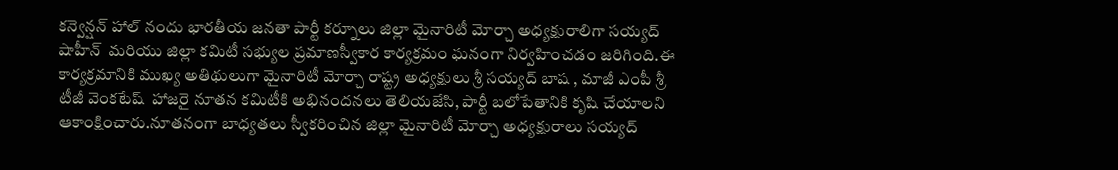కన్వెన్షన్ హాల్‌ నందు భారతీయ జనతా పార్టీ కర్నూలు జిల్లా మైనారిటీ మోర్చా అధ్యక్షురాలిగా సయ్యద్ షాహీన్  మరియు జిల్లా కమిటీ సభ్యుల ప్రమాణస్వీకార కార్యక్రమం ఘనంగా నిర్వహించడం జరిగింది.ఈ కార్యక్రమానికి ముఖ్య అతిథులుగా మైనారిటీ మోర్చా రాష్ట్ర అధ్యక్షులు శ్రీ సయ్యద్ బాష , మాజీ ఎంపీ శ్రీ టీజీ వెంకటేష్  హాజరై నూతన కమిటీకి అభినందనలు తెలియజేసి, పార్టీ బలోపేతానికి కృషి చేయాలని ఆకాంక్షించారు.నూతనంగా బాధ్యతలు స్వీకరించిన జిల్లా మైనారిటీ మోర్చా అధ్యక్షురాలు సయ్యద్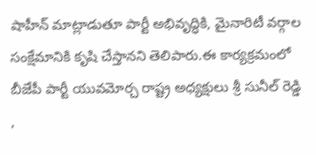షాహీన్ మాట్లాడుతూ పార్టీ అభివృద్ధికి, మైనారిటీ వర్గాల సంక్షేమానికి కృషి చేస్తానని తెలిపారు.ఈ కార్యక్రమంలో బీజేపీ పార్టీ యువమోర్చ రాష్ట్ర అధ్యక్షులు శ్రీ సునీల్ రెడ్డి ,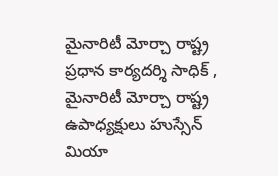మైనారిటీ మోర్చా రాష్ట్ర ప్రధాన కార్యదర్శి సాధిక్ , మైనారిటీ మోర్చా రాష్ట్ర ఉపాధ్యక్షులు హుస్సేన్ మియా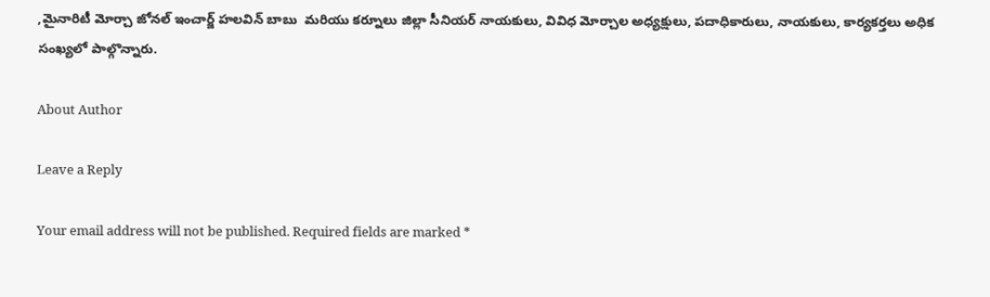,మైనారిటీ మోర్చా జోనల్ ఇంచార్జ్ హలవిన్ బాబు  మరియు కర్నూలు జిల్లా సీనియర్ నాయకులు, వివిధ మోర్చాల అధ్యక్షులు, పదాధికారులు, నాయకులు, కార్యకర్తలు అధిక సంఖ్యలో పాల్గొన్నారు.

About Author

Leave a Reply

Your email address will not be published. Required fields are marked *